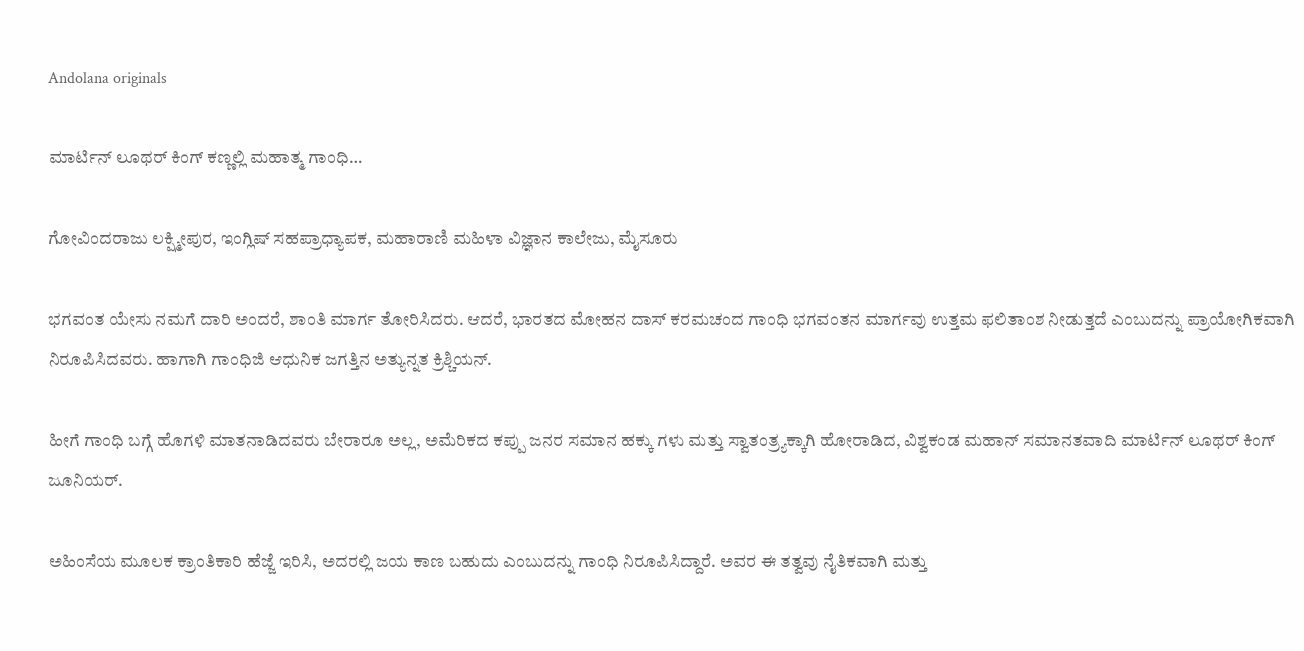Andolana originals

ಮಾರ್ಟಿನ್ ಲೂಥರ್ ಕಿಂಗ್ ಕಣ್ಣಲ್ಲಿ ಮಹಾತ್ಮ ಗಾಂಧಿ…

ಗೋವಿಂದರಾಜು ಲಕ್ಷ್ಮೀಪುರ, ಇಂಗ್ಲಿಷ್ ಸಹಪ್ರಾಧ್ಯಾಪಕ, ಮಹಾರಾಣಿ ಮಹಿಳಾ ವಿಜ್ಞಾನ ಕಾಲೇಜು, ಮೈಸೂರು

ಭಗವಂತ ಯೇಸು ನಮಗೆ ದಾರಿ ಅಂದರೆ, ಶಾಂತಿ ಮಾರ್ಗ ತೋರಿಸಿದರು. ಆದರೆ, ಭಾರತದ ಮೋಹನ ದಾಸ್ ಕರಮಚಂದ ಗಾಂಧಿ ಭಗವಂತನ ಮಾರ್ಗವು ಉತ್ತಮ ಫಲಿತಾಂಶ ನೀಡುತ್ತದೆ ಎಂಬುದನ್ನು ಪ್ರಾಯೋಗಿಕವಾಗಿ ನಿರೂಪಿಸಿದವರು. ಹಾಗಾಗಿ ಗಾಂಧಿಜಿ ಆಧುನಿಕ ಜಗತ್ತಿನ ಅತ್ಯುನ್ನತ ಕ್ರಿಶ್ಚಿಯನ್.

ಹೀಗೆ ಗಾಂಧಿ ಬಗ್ಗೆ ಹೊಗಳಿ ಮಾತನಾಡಿದವರು ಬೇರಾರೂ ಅಲ್ಲ, ಅಮೆರಿಕದ ಕಪ್ಪು ಜನರ ಸಮಾನ ಹಕ್ಕು ಗಳು ಮತ್ತು ಸ್ವಾತಂತ್ರ್ಯಕ್ಕಾಗಿ ಹೋರಾಡಿದ, ವಿಶ್ವಕಂಡ ಮಹಾನ್ ಸಮಾನತವಾದಿ ಮಾರ್ಟಿನ್ ಲೂಥರ್ ಕಿಂಗ್ ಜೂನಿಯರ್.

ಅಹಿಂಸೆಯ ಮೂಲಕ ಕ್ರಾಂತಿಕಾರಿ ಹೆಜ್ಜೆ ಇರಿಸಿ, ಅದರಲ್ಲಿ ಜಯ ಕಾಣ ಬಹುದು ಎಂಬುದನ್ನು ಗಾಂಧಿ ನಿರೂಪಿಸಿದ್ದಾರೆ. ಅವರ ಈ ತತ್ವವು ನೈತಿಕವಾಗಿ ಮತ್ತು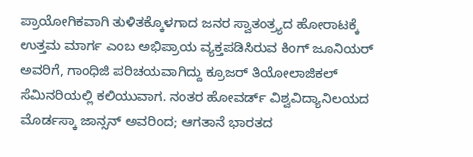ಪ್ರಾಯೋಗಿಕವಾಗಿ ತುಳಿತಕ್ಕೊಳಗಾದ ಜನರ ಸ್ವಾತಂತ್ರ್ಯದ ಹೋರಾಟಕ್ಕೆ ಉತ್ತಮ ಮಾರ್ಗ ಎಂಬ ಅಭಿಪ್ರಾಯ ವ್ಯಕ್ತಪಡಿಸಿರುವ ಕಿಂಗ್ ಜೂನಿಯರ್ ಅವರಿಗೆ, ಗಾಂಧಿಜಿ ಪರಿಚಯವಾಗಿದ್ದು ಕ್ರೂಜರ್ ತಿಯೋಲಾಜಿಕಲ್ ಸೆಮಿನರಿಯಲ್ಲಿ ಕಲಿಯುವಾಗ. ನಂತರ ಹೋವರ್ಡ್ ವಿಶ್ವವಿದ್ಯಾನಿಲಯದ ಮೊರ್ಡಸ್ಕಾ ಜಾನ್ಸನ್ ಅವರಿಂದ; ಆಗತಾನೆ ಭಾರತದ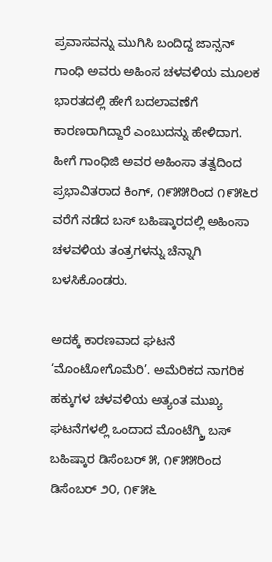ಪ್ರವಾಸವನ್ನು ಮುಗಿಸಿ ಬಂದಿದ್ದ ಜಾನ್ಸನ್ ಗಾಂಧಿ ಅವರು ಅಹಿಂಸ ಚಳವಳಿಯ ಮೂಲಕ ಭಾರತದಲ್ಲಿ ಹೇಗೆ ಬದಲಾವಣೆಗೆ ಕಾರಣರಾಗಿದ್ದಾರೆ ಎಂಬುದನ್ನು ಹೇಳಿದಾಗ. ಹೀಗೆ ಗಾಂಧಿಜಿ ಅವರ ಅಹಿಂಸಾ ತತ್ವದಿಂದ ಪ್ರಭಾವಿತರಾದ ಕಿಂಗ್, ೧೯೫೫ರಿಂದ ೧೯೫೬ರ ವರೆಗೆ ನಡೆದ ಬಸ್ ಬಹಿಷ್ಕಾರದಲ್ಲಿ ಅಹಿಂಸಾ ಚಳವಳಿಯ ತಂತ್ರಗಳನ್ನು ಚೆನ್ನಾಗಿ ಬಳಸಿಕೊಂಡರು.

ಅದಕ್ಕೆ ಕಾರಣವಾದ ಘಟನೆ ‘ಮೊಂಟೋಗೊಮೆರಿ’. ಅಮೆರಿಕದ ನಾಗರಿಕ ಹಕ್ಕುಗಳ ಚಳವಳಿಯ ಅತ್ಯಂತ ಮುಖ್ಯ ಘಟನೆಗಳಲ್ಲಿ ಒಂದಾದ ಮೊಂಟೆಗ್ಮ್ರಿ ಬಸ್ ಬಹಿಷ್ಕಾರ ಡಿಸೆಂಬರ್ ೫, ೧೯೫೫ರಿಂದ ಡಿಸೆಂಬರ್ ೨೦, ೧೯೫೬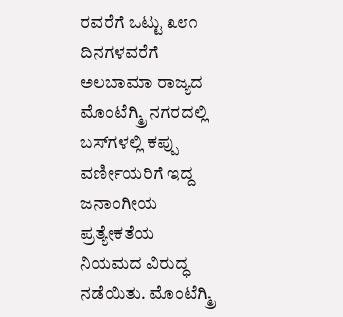ರವರೆಗೆ ಒಟ್ಟು ೩೮೧ ದಿನಗಳವರೆಗೆ ಅಲಬಾಮಾ ರಾಜ್ಯದ ಮೊಂಟೆಗ್ಮ್ರಿ ನಗರದಲ್ಲಿ ಬಸ್‌ಗಳಲ್ಲಿ ಕಪ್ಪು ವರ್ಣೀಯರಿಗೆ ಇದ್ದ ಜನಾಂಗೀಯ ಪ್ರತ್ಯೇಕತೆಯ ನಿಯಮದ ವಿರುದ್ಧ ನಡೆಯಿತು. ಮೊಂಟೆಗ್ಮ್ರಿ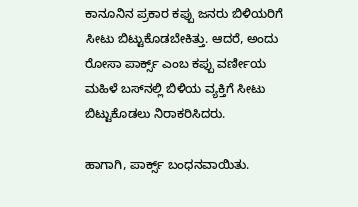ಕಾನೂನಿನ ಪ್ರಕಾರ ಕಪ್ಪು ಜನರು ಬಿಳಿಯರಿಗೆ ಸೀಟು ಬಿಟ್ಟುಕೊಡಬೇಕಿತ್ತು. ಆದರೆ, ಅಂದು ರೋಸಾ ಪಾರ್ಕ್ಸ್ ಎಂಬ ಕಪ್ಪು ವರ್ಣೀಯ ಮಹಿಳೆ ಬಸ್‌ನಲ್ಲಿ ಬಿಳಿಯ ವ್ಯಕ್ತಿಗೆ ಸೀಟು ಬಿಟ್ಟುಕೊಡಲು ನಿರಾಕರಿಸಿದರು.

ಹಾಗಾಗಿ, ಪಾರ್ಕ್ಸ್ ಬಂಧನವಾಯಿತು.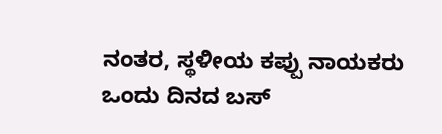ನಂತರ, ಸ್ಥಳೀಯ ಕಪ್ಪು ನಾಯಕರು ಒಂದು ದಿನದ ಬಸ್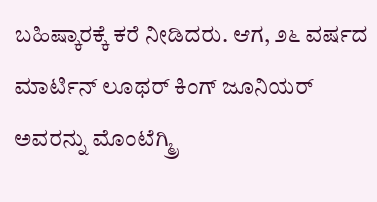ಬಹಿಷ್ಕಾರಕ್ಕೆ ಕರೆ ನೀಡಿದರು. ಆಗ, ೨೬ ವರ್ಷದ ಮಾರ್ಟಿನ್ ಲೂಥರ್ ಕಿಂಗ್ ಜೂನಿಯರ್ ಅವರನ್ನು ಮೊಂಟೆಗ್ಮ್ರಿ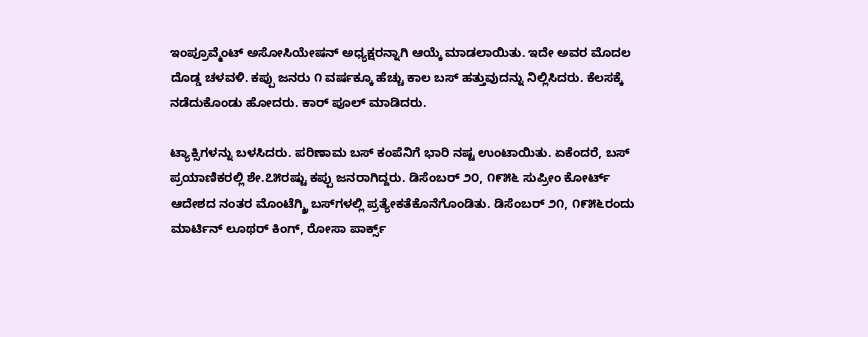ಇಂಪ್ರೂವ್ಮೆಂಟ್ ಅಸೋಸಿಯೇಷನ್ ಅಧ್ಯಕ್ಷರನ್ನಾಗಿ ಆಯ್ಕೆ ಮಾಡಲಾಯಿತು. ಇದೇ ಅವರ ಮೊದಲ ದೊಡ್ಡ ಚಳವಳಿ. ಕಪ್ಪು ಜನರು ೧ ವರ್ಷಕ್ಕೂ ಹೆಚ್ಚು ಕಾಲ ಬಸ್ ಹತ್ತುವುದನ್ನು ನಿಲ್ಲಿಸಿದರು. ಕೆಲಸಕ್ಕೆ ನಡೆದುಕೊಂಡು ಹೋದರು. ಕಾರ್ ಪೂಲ್ ಮಾಡಿದರು.

ಟ್ಯಾಕ್ಸಿಗಳನ್ನು ಬಳಸಿದರು. ಪರಿಣಾಮ ಬಸ್ ಕಂಪೆನಿಗೆ ಭಾರಿ ನಷ್ಟ ಉಂಟಾಯಿತು. ಏಕೆಂದರೆ, ಬಸ್ ಪ್ರಯಾಣಿಕರಲ್ಲಿ ಶೇ.೭೫ರಷ್ಟು ಕಪ್ಪು ಜನರಾಗಿದ್ದರು. ಡಿಸೆಂಬರ್ ೨೦, ೧೯೫೬ ಸುಪ್ರೀಂ ಕೋರ್ಟ್ ಆದೇಶದ ನಂತರ ಮೊಂಟೆಗ್ಮ್ರಿ ಬಸ್‌ಗಳಲ್ಲಿ ಪ್ರತ್ಯೇಕತೆಕೊನೆಗೊಂಡಿತು. ಡಿಸೆಂಬರ್ ೨೧, ೧೯೫೬ರಂದು ಮಾರ್ಟಿನ್ ಲೂಥರ್ ಕಿಂಗ್, ರೋಸಾ ಪಾರ್ಕ್ಸ್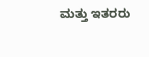ಮತ್ತು ಇತರರು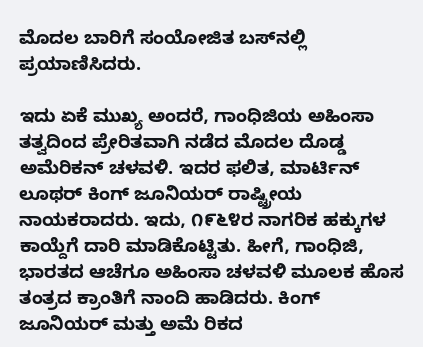ಮೊದಲ ಬಾರಿಗೆ ಸಂಯೋಜಿತ ಬಸ್‌ನಲ್ಲಿ ಪ್ರಯಾಣಿಸಿದರು.

ಇದು ಏಕೆ ಮುಖ್ಯ ಅಂದರೆ, ಗಾಂಧಿಜಿಯ ಅಹಿಂಸಾ ತತ್ವದಿಂದ ಪ್ರೇರಿತವಾಗಿ ನಡೆದ ಮೊದಲ ದೊಡ್ಡ ಅಮೆರಿಕನ್ ಚಳವಳಿ. ಇದರ ಫಲಿತ, ಮಾರ್ಟಿನ್ ಲೂಥರ್ ಕಿಂಗ್ ಜೂನಿಯರ್ ರಾಷ್ಟ್ರೀಯ ನಾಯಕರಾದರು. ಇದು, ೧೯೬೪ರ ನಾಗರಿಕ ಹಕ್ಕುಗಳ ಕಾಯ್ದೆಗೆ ದಾರಿ ಮಾಡಿಕೊಟ್ಟಿತು. ಹೀಗೆ, ಗಾಂಧಿಜಿ, ಭಾರತದ ಆಚೆಗೂ ಅಹಿಂಸಾ ಚಳವಳಿ ಮೂಲಕ ಹೊಸ ತಂತ್ರದ ಕ್ರಾಂತಿಗೆ ನಾಂದಿ ಹಾಡಿದರು. ಕಿಂಗ್ ಜೂನಿಯರ್ ಮತ್ತು ಅಮೆ ರಿಕದ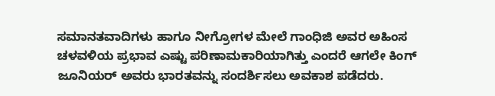ಸಮಾನತವಾದಿಗಳು ಹಾಗೂ ನೀಗ್ರೋಗಳ ಮೇಲೆ ಗಾಂಧಿಜಿ ಅವರ ಅಹಿಂಸ ಚಳವಳಿಯ ಪ್ರಭಾವ ಎಷ್ಟು ಪರಿಣಾಮಕಾರಿಯಾಗಿತ್ತು ಎಂದರೆ ಆಗಲೇ ಕಿಂಗ್ ಜೂನಿಯರ್ ಅವರು ಭಾರತವನ್ನು ಸಂದರ್ಶಿಸಲು ಅವಕಾಶ ಪಡೆದರು.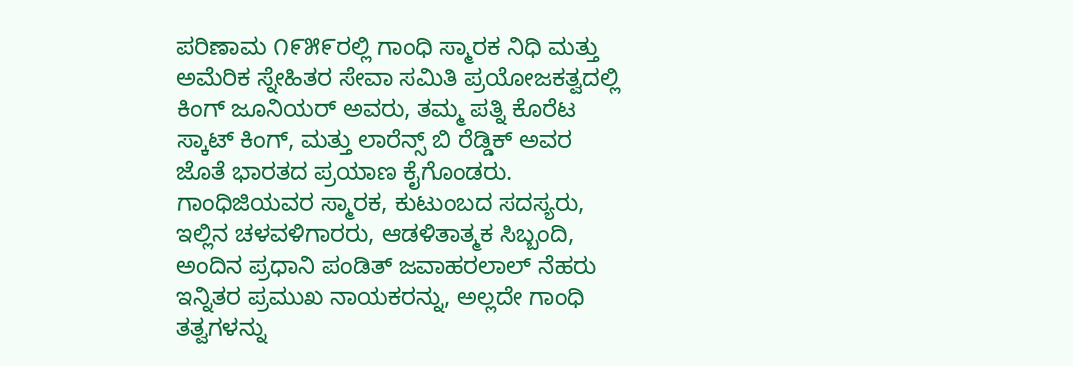ಪರಿಣಾಮ ೧೯೫೯ರಲ್ಲಿ ಗಾಂಧಿ ಸ್ಮಾರಕ ನಿಧಿ ಮತ್ತು ಅಮೆರಿಕ ಸ್ನೇಹಿತರ ಸೇವಾ ಸಮಿತಿ ಪ್ರಯೋಜಕತ್ವದಲ್ಲಿ ಕಿಂಗ್ ಜೂನಿಯರ್ ಅವರು, ತಮ್ಮ ಪತ್ನಿ ಕೊರೆಟ ಸ್ಕಾಟ್ ಕಿಂಗ್, ಮತ್ತು ಲಾರೆನ್ಸ್ ಬಿ ರೆಡ್ಡಿಕ್ ಅವರ ಜೊತೆ ಭಾರತದ ಪ್ರಯಾಣ ಕೈಗೊಂಡರು. ಗಾಂಧಿಜಿಯವರ ಸ್ಮಾರಕ, ಕುಟುಂಬದ ಸದಸ್ಯರು, ಇಲ್ಲಿನ ಚಳವಳಿಗಾರರು, ಆಡಳಿತಾತ್ಮಕ ಸಿಬ್ಬಂದಿ, ಅಂದಿನ ಪ್ರಧಾನಿ ಪಂಡಿತ್ ಜವಾಹರಲಾಲ್ ನೆಹರು ಇನ್ನಿತರ ಪ್ರಮುಖ ನಾಯಕರನ್ನು, ಅಲ್ಲದೇ ಗಾಂಧಿ ತತ್ವಗಳನ್ನು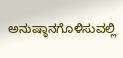ಅನುಷ್ಠಾನಗೊಳಿಸುವಲ್ಲಿ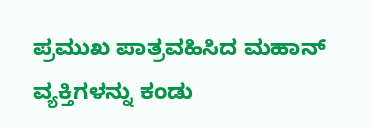ಪ್ರಮುಖ ಪಾತ್ರವಹಿಸಿದ ಮಹಾನ್ ವ್ಯಕ್ತಿಗಳನ್ನು ಕಂಡು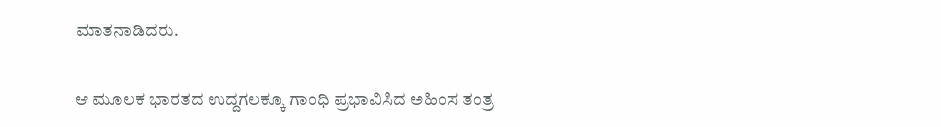ಮಾತನಾಡಿದರು.

ಆ ಮೂಲಕ ಭಾರತದ ಉದ್ದಗಲಕ್ಕೂ ಗಾಂಧಿ ಪ್ರಭಾವಿಸಿದ ಅಹಿಂಸ ತಂತ್ರ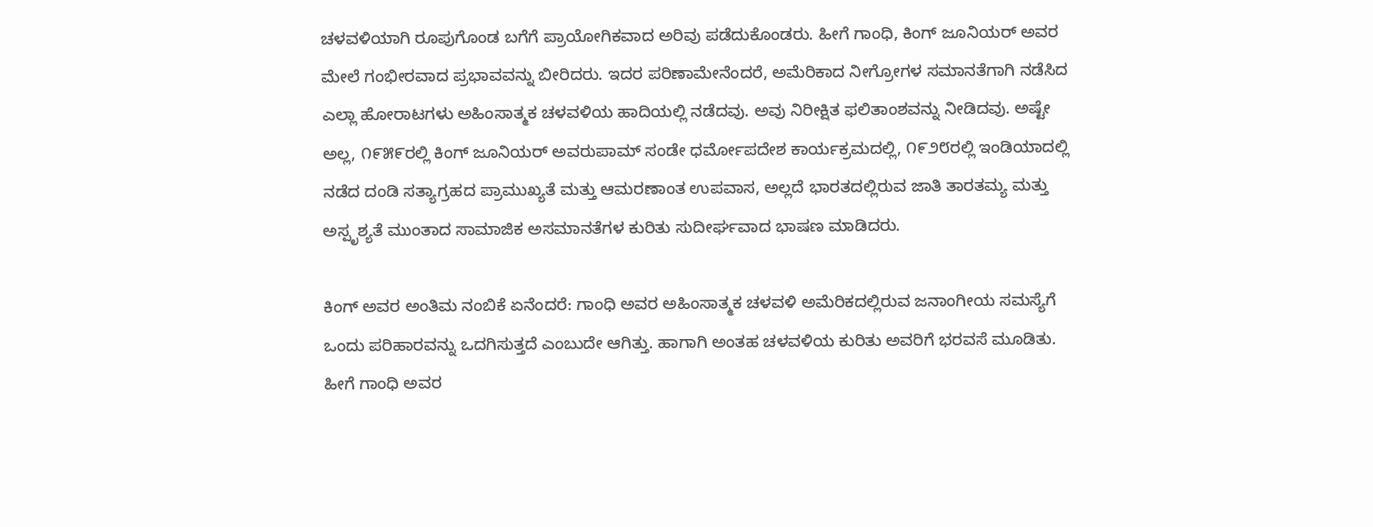ಚಳವಳಿಯಾಗಿ ರೂಪುಗೊಂಡ ಬಗೆಗೆ ಪ್ರಾಯೋಗಿಕವಾದ ಅರಿವು ಪಡೆದುಕೊಂಡರು. ಹೀಗೆ ಗಾಂಧಿ, ಕಿಂಗ್ ಜೂನಿಯರ್ ಅವರ ಮೇಲೆ ಗಂಭೀರವಾದ ಪ್ರಭಾವವನ್ನು ಬೀರಿದರು. ಇದರ ಪರಿಣಾಮೇನೆಂದರೆ, ಅಮೆರಿಕಾದ ನೀಗ್ರೋಗಳ ಸಮಾನತೆಗಾಗಿ ನಡೆಸಿದ ಎಲ್ಲಾ ಹೋರಾಟಗಳು ಅಹಿಂಸಾತ್ಮಕ ಚಳವಳಿಯ ಹಾದಿಯಲ್ಲಿ ನಡೆದವು. ಅವು ನಿರೀಕ್ಷಿತ ಫಲಿತಾಂಶವನ್ನು ನೀಡಿದವು. ಅಷ್ಟೇ ಅಲ್ಲ, ೧೯೫೯ರಲ್ಲಿ ಕಿಂಗ್ ಜೂನಿಯರ್ ಅವರುಪಾಮ್ ಸಂಡೇ ಧರ್ಮೋಪದೇಶ ಕಾರ್ಯಕ್ರಮದಲ್ಲಿ, ೧೯೨೮ರಲ್ಲಿ ಇಂಡಿಯಾದಲ್ಲಿ ನಡೆದ ದಂಡಿ ಸತ್ಯಾಗ್ರಹದ ಪ್ರಾಮುಖ್ಯತೆ ಮತ್ತು ಆಮರಣಾಂತ ಉಪವಾಸ, ಅಲ್ಲದೆ ಭಾರತದಲ್ಲಿರುವ ಜಾತಿ ತಾರತಮ್ಯ ಮತ್ತು ಅಸ್ಪೃಶ್ಯತೆ ಮುಂತಾದ ಸಾಮಾಜಿಕ ಅಸಮಾನತೆಗಳ ಕುರಿತು ಸುದೀರ್ಘವಾದ ಭಾಷಣ ಮಾಡಿದರು.

ಕಿಂಗ್ ಅವರ ಅಂತಿಮ ನಂಬಿಕೆ ಏನೆಂದರೆ: ಗಾಂಧಿ ಅವರ ಅಹಿಂಸಾತ್ಮಕ ಚಳವಳಿ ಅಮೆರಿಕದಲ್ಲಿರುವ ಜನಾಂಗೀಯ ಸಮಸ್ಯೆಗೆ ಒಂದು ಪರಿಹಾರವನ್ನು ಒದಗಿಸುತ್ತದೆ ಎಂಬುದೇ ಆಗಿತ್ತು. ಹಾಗಾಗಿ ಅಂತಹ ಚಳವಳಿಯ ಕುರಿತು ಅವರಿಗೆ ಭರವಸೆ ಮೂಡಿತು. ಹೀಗೆ ಗಾಂಧಿ ಅವರ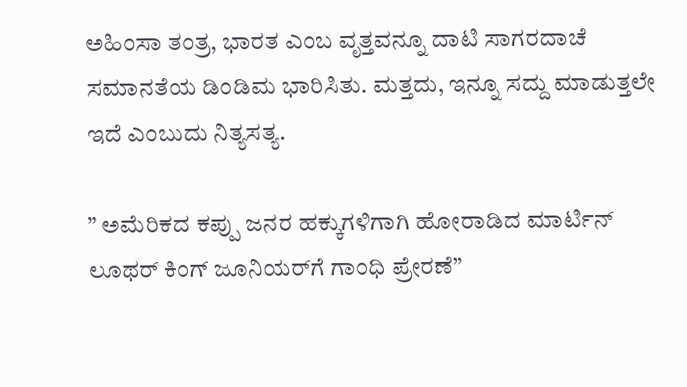ಅಹಿಂಸಾ ತಂತ್ರ, ಭಾರತ ಎಂಬ ವೃತ್ತವನ್ನೂ ದಾಟಿ ಸಾಗರದಾಚೆ ಸಮಾನತೆಯ ಡಿಂಡಿಮ ಭಾರಿಸಿತು. ಮತ್ತದು, ಇನ್ನೂ ಸದ್ದು ಮಾಡುತ್ತಲೇ ಇದೆ ಎಂಬುದು ನಿತ್ಯಸತ್ಯ.

” ಅಮೆರಿಕದ ಕಪ್ಪು ಜನರ ಹಕ್ಕುಗಳಿಗಾಗಿ ಹೋರಾಡಿದ ಮಾರ್ಟಿನ್ ಲೂಥರ್ ಕಿಂಗ್ ಜೂನಿಯರ್‌ಗೆ ಗಾಂಧಿ ಪ್ರೇರಣೆ”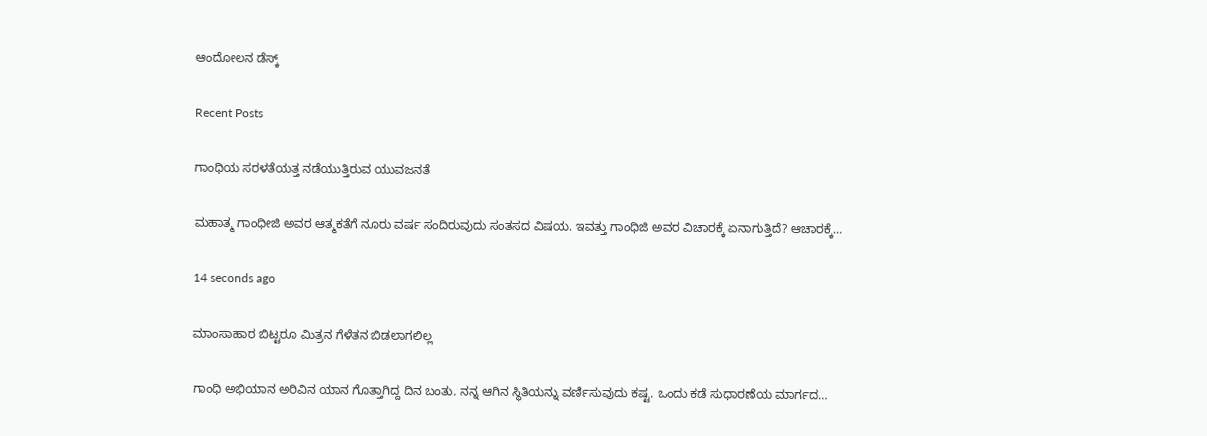ಆಂದೋಲನ ಡೆಸ್ಕ್

Recent Posts

ಗಾಂಧಿಯ ಸರಳತೆಯತ್ತ ನಡೆಯುತ್ತಿರುವ ಯುವಜನತೆ

ಮಹಾತ್ಮ ಗಾಂಧೀಜಿ ಅವರ ಆತ್ಮಕತೆಗೆ ನೂರು ವರ್ಷ ಸಂದಿರುವುದು ಸಂತಸದ ವಿಷಯ. ಇವತ್ತು ಗಾಂಧಿಜಿ ಅವರ ವಿಚಾರಕ್ಕೆ ಏನಾಗುತ್ತಿದೆ? ಆಚಾರಕ್ಕೆ…

14 seconds ago

ಮಾಂಸಾಹಾರ ಬಿಟ್ಟರೂ ಮಿತ್ರನ ಗೆಳೆತನ ಬಿಡಲಾಗಲಿಲ್ಲ

ಗಾಂಧಿ ಅಭಿಯಾನ ಅರಿವಿನ ಯಾನ ಗೊತ್ತಾಗಿದ್ದ ದಿನ ಬಂತು. ನನ್ನ ಆಗಿನ ಸ್ಥಿತಿಯನ್ನು ವರ್ಣಿಸುವುದು ಕಷ್ಟ. ಒಂದು ಕಡೆ ಸುಧಾರಣೆಯ ಮಾರ್ಗದ…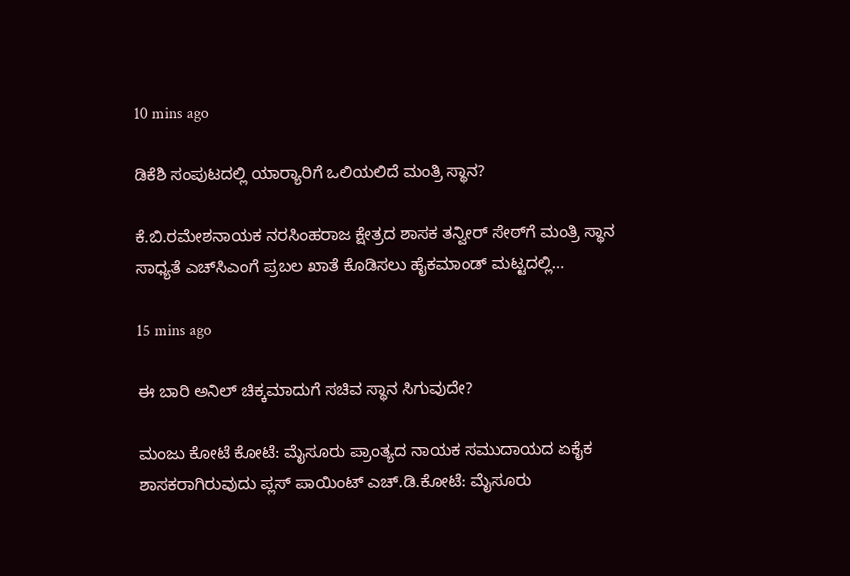10 mins ago

ಡಿಕೆಶಿ ಸಂಪುಟದಲ್ಲಿ ಯಾರ‍್ಯಾರಿಗೆ ಒಲಿಯಲಿದೆ ಮಂತ್ರಿ ಸ್ಥಾನ?

ಕೆ.ಬಿ.ರಮೇಶನಾಯಕ ನರಸಿಂಹರಾಜ ಕ್ಷೇತ್ರದ ಶಾಸಕ ತನ್ವೀರ್ ಸೇಠ್‌ಗೆ ಮಂತ್ರಿ ಸ್ಥಾನ ಸಾಧ್ಯತೆ ಎಚ್‌ಸಿಎಂಗೆ ಪ್ರಬಲ ಖಾತೆ ಕೊಡಿಸಲು ಹೈಕಮಾಂಡ್ ಮಟ್ಟದಲ್ಲಿ…

15 mins ago

ಈ ಬಾರಿ ಅನಿಲ್ ಚಿಕ್ಕಮಾದುಗೆ ಸಚಿವ ಸ್ಥಾನ ಸಿಗುವುದೇ?

ಮಂಜು ಕೋಟೆ ಕೋಟೆ: ಮೈಸೂರು ಪ್ರಾಂತ್ಯದ ನಾಯಕ ಸಮುದಾಯದ ಏಕೈಕ ಶಾಸಕರಾಗಿರುವುದು ಪ್ಲಸ್ ಪಾಯಿಂಟ್ ಎಚ್.ಡಿ.ಕೋಟೆ: ಮೈಸೂರು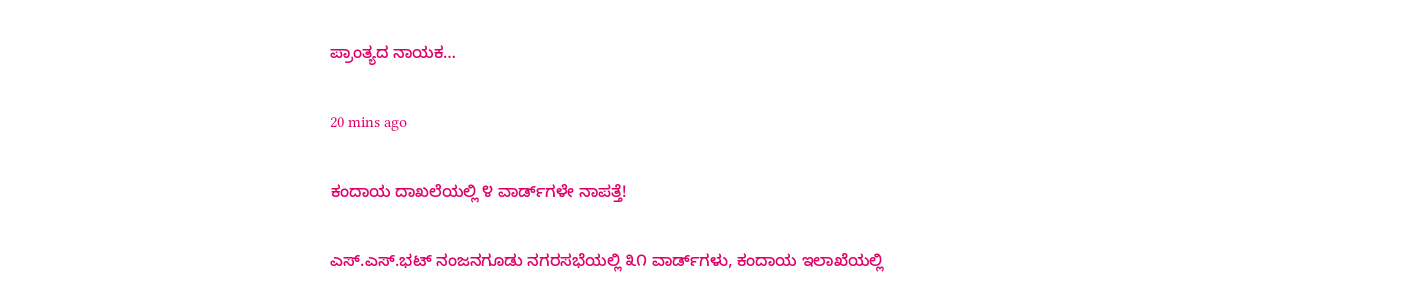ಪ್ರಾಂತ್ಯದ ನಾಯಕ…

20 mins ago

ಕಂದಾಯ ದಾಖಲೆಯಲ್ಲಿ ೪ ವಾರ್ಡ್‌ಗಳೇ ನಾಪತ್ತೆ!

ಎಸ್.ಎಸ್.ಭಟ್ ನಂಜನಗೂಡು ನಗರಸಭೆಯಲ್ಲಿ ೩೧ ವಾರ್ಡ್‌ಗಳು, ಕಂದಾಯ ಇಲಾಖೆಯಲ್ಲಿ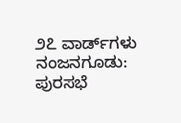೨೭ ವಾರ್ಡ್‌ಗಳು ನಂಜನಗೂಡು: ಪುರಸಭೆ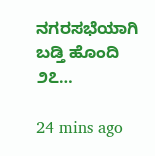ನಗರಸಭೆಯಾಗಿ ಬಡ್ತಿ ಹೊಂದಿ ೨೭…

24 mins ago